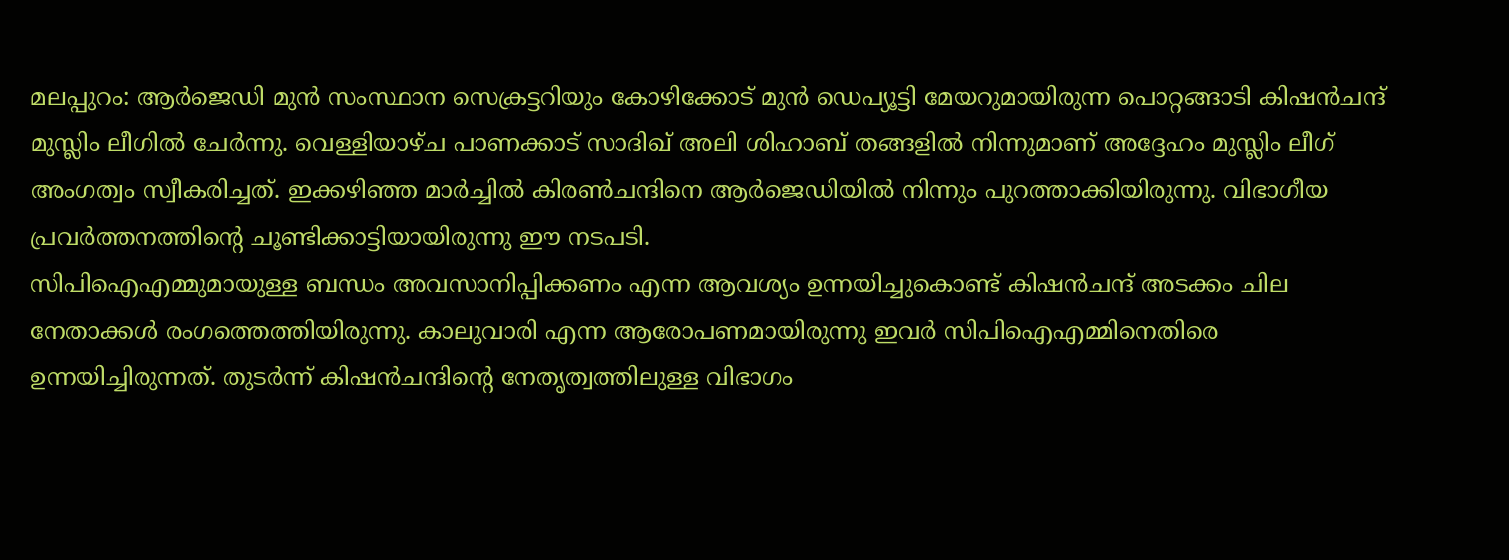മലപ്പുറം: ആർജെഡി മുൻ സംസ്ഥാന സെക്രട്ടറിയും കോഴിക്കോട് മുൻ ഡെപ്യൂട്ടി മേയറുമായിരുന്ന പൊറ്റങ്ങാടി കിഷൻചന്ദ് മുസ്ലിം ലീഗിൽ ചേർന്നു. വെള്ളിയാഴ്ച പാണക്കാട് സാദിഖ് അലി ശിഹാബ് തങ്ങളിൽ നിന്നുമാണ് അദ്ദേഹം മുസ്ലിം ലീഗ് അംഗത്വം സ്വീകരിച്ചത്. ഇക്കഴിഞ്ഞ മാർച്ചിൽ കിരൺചന്ദിനെ ആർജെഡിയിൽ നിന്നും പുറത്താക്കിയിരുന്നു. വിഭാഗീയ പ്രവർത്തനത്തിന്റെ ചൂണ്ടിക്കാട്ടിയായിരുന്നു ഈ നടപടി.
സിപിഐഎമ്മുമായുള്ള ബന്ധം അവസാനിപ്പിക്കണം എന്ന ആവശ്യം ഉന്നയിച്ചുകൊണ്ട് കിഷൻചന്ദ് അടക്കം ചില നേതാക്കൾ രംഗത്തെത്തിയിരുന്നു. കാലുവാരി എന്ന ആരോപണമായിരുന്നു ഇവർ സിപിഐഎമ്മിനെതിരെ ഉന്നയിച്ചിരുന്നത്. തുടർന്ന് കിഷൻചന്ദിന്റെ നേതൃത്വത്തിലുള്ള വിഭാഗം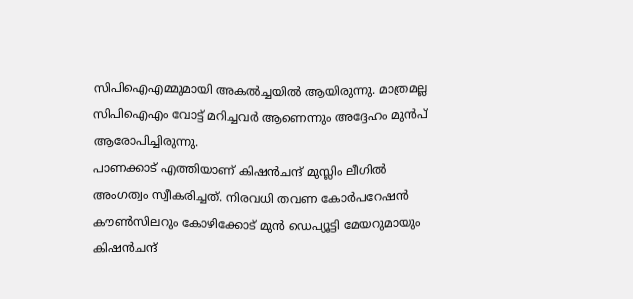സിപിഐഎമ്മുമായി അകൽച്ചയിൽ ആയിരുന്നു. മാത്രമല്ല സിപിഐഎം വോട്ട് മറിച്ചവർ ആണെന്നും അദ്ദേഹം മുൻപ് ആരോപിച്ചിരുന്നു.
പാണക്കാട് എത്തിയാണ് കിഷൻചന്ദ് മുസ്ലിം ലീഗിൽ അംഗത്വം സ്വീകരിച്ചത്. നിരവധി തവണ കോർപറേഷൻ കൗൺസിലറും കോഴിക്കോട് മുൻ ഡെപ്യൂട്ടി മേയറുമായും കിഷൻചന്ദ്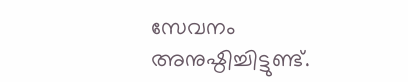സേവനം അനുഷ്ഠിച്ചിട്ടുണ്ട്.